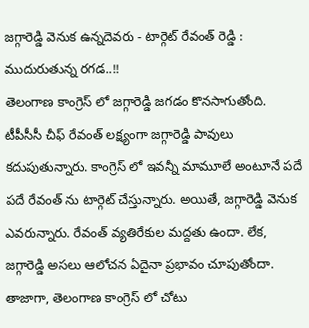జగ్గారెడ్డి వెనుక ఉన్నదెవరు - టార్గెట్ రేవంత్ రెడ్డి : ముదురుతున్న రగడ..!!
తెలంగాణ కాంగ్రెస్ లో జగ్గారెడ్డి జగడం కొనసాగుతోంది. టీపీసీసీ చీఫ్ రేవంత్ లక్ష్యంగా జగ్గారెడ్డి పావులు కదుపుతున్నారు. కాంగ్రెస్ లో ఇవన్నీ మామూలే అంటూనే పదే పదే రేవంత్ ను టార్గెట్ చేస్తున్నారు. అయితే, జగ్గారెడ్డి వెనుక ఎవరున్నారు. రేవంత్ వ్యతిరేకుల మద్దతు ఉందా. లేక, జగ్గారెడ్డి అసలు ఆలోచన ఏదైనా ప్రభావం చూపుతోందా. తాజాగా, తెలంగాణ కాంగ్రెస్ లో చోటు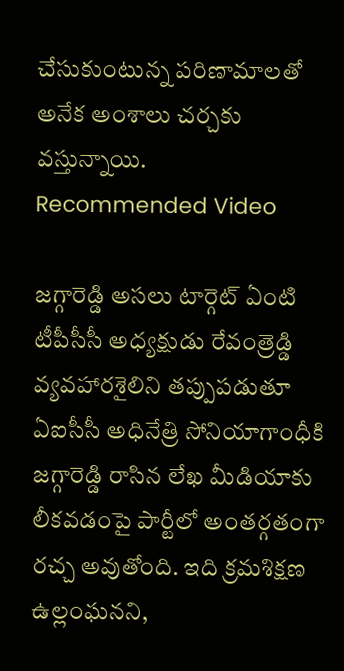చేసుకుంటున్న పరిణామాలతో అనేక అంశాలు చర్చకు వస్తున్నాయి.
Recommended Video

జగ్గారెడ్డి అసలు టార్గెట్ ఏంటి
టీపీసీసీ అధ్యక్షుడు రేవంత్రెడ్డి వ్యవహారశైలిని తప్పుపడుతూ ఏఐసీసీ అధినేత్రి సోనియాగాంధీకి జగ్గారెడ్డి రాసిన లేఖ మీడియాకు లీకవడంపై పార్టీలో అంతర్గతంగా రచ్చ అవుతోంది. ఇది క్రమశిక్షణ ఉల్లంఘనని,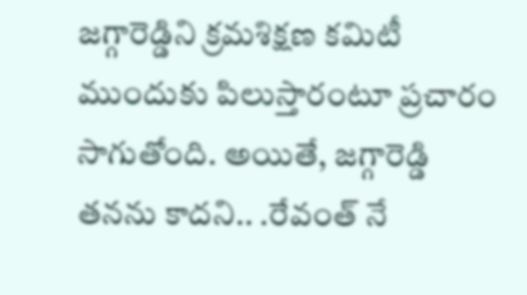జగ్గారెడ్డిని క్రమశిక్షణ కమిటీ ముందుకు పిలుస్తారంటూ ప్రచారం సాగుతోంది. అయితే, జగ్గారెడ్డి తనను కాదని.. .రేవంత్ నే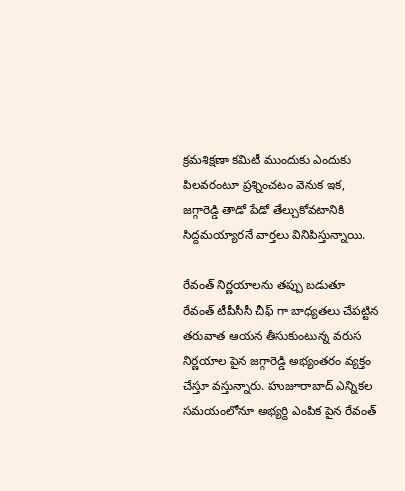క్రమశిక్షణా కమిటీ ముందుకు ఎందుకు పిలవరంటూ ప్రశ్నించటం వెనుక ఇక, జగ్గారెడ్డి తాడో పేడో తేల్చుకోవటానికి సిద్దమయ్యారనే వార్తలు వినిపిస్తున్నాయి.

రేవంత్ నిర్ణయాలను తప్పు బడుతూ
రేవంత్ టీపీసీసీ చీఫ్ గా బాధ్యతలు చేపట్టిన తరువాత ఆయన తీసుకుంటున్న వరుస నిర్ణయాల పైన జగ్గారెడ్డి అభ్యంతరం వ్యక్తం చేస్తూ వస్తున్నారు. హుజూరాబాద్ ఎన్నికల సమయంలోనూ అభ్యర్ది ఎంపిక పైన రేవంత్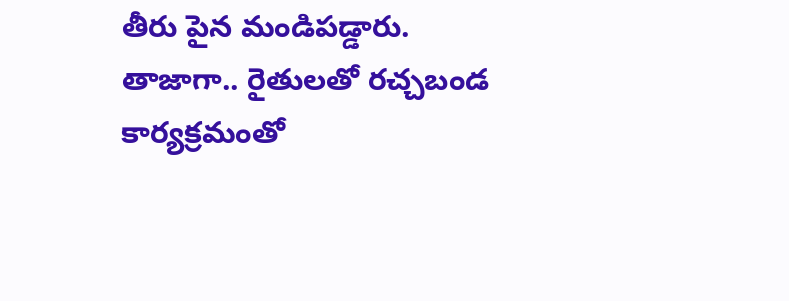తీరు పైన మండిపడ్డారు. తాజాగా.. రైతులతో రచ్చబండ కార్యక్రమంతో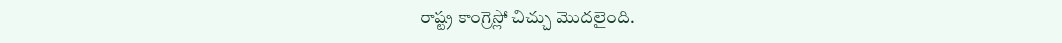రాష్ట్ర కాంగ్రెస్లో చిచ్చు మొదలైంది.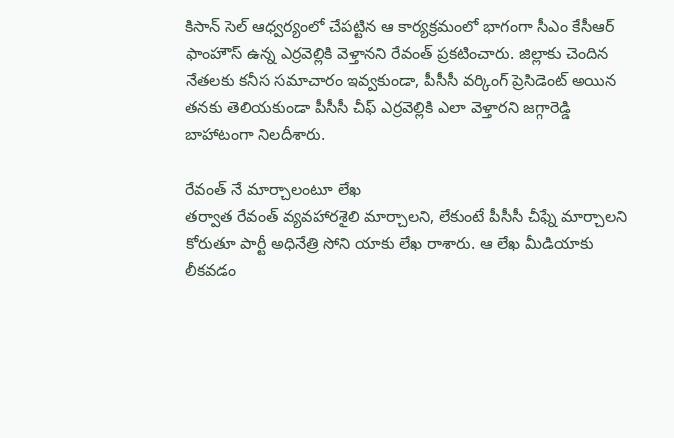కిసాన్ సెల్ ఆధ్వర్యంలో చేపట్టిన ఆ కార్యక్రమంలో భాగంగా సీఎం కేసీఆర్ ఫాంహౌస్ ఉన్న ఎర్రవెల్లికి వెళ్తానని రేవంత్ ప్రకటించారు. జిల్లాకు చెందిన నేతలకు కనీస సమాచారం ఇవ్వకుండా, పీసీసీ వర్కింగ్ ప్రెసిడెంట్ అయిన తనకు తెలియకుండా పీసీసీ చీఫ్ ఎర్రవెల్లికి ఎలా వెళ్తారని జగ్గారెడ్డి బాహాటంగా నిలదీశారు.

రేవంత్ నే మార్చాలంటూ లేఖ
తర్వాత రేవంత్ వ్యవహారశైలి మార్చాలని, లేకుంటే పీసీసీ చీఫ్నే మార్చాలని కోరుతూ పార్టీ అధినేత్రి సోని యాకు లేఖ రాశారు. ఆ లేఖ మీడియాకు లీకవడం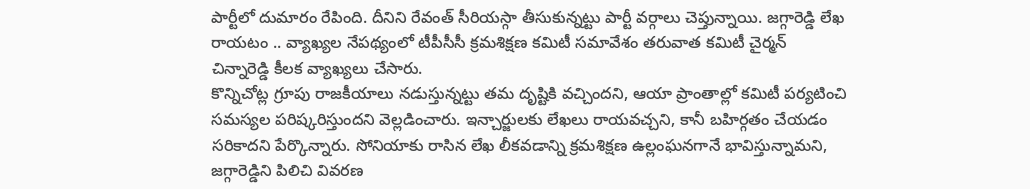పార్టీలో దుమారం రేపింది. దీనిని రేవంత్ సీరియస్గా తీసుకున్నట్టు పార్టీ వర్గాలు చెప్తున్నాయి. జగ్గారెడ్డి లేఖ రాయటం .. వ్యాఖ్యల నేపథ్యంలో టీపీసీసీ క్రమశిక్షణ కమిటీ సమావేశం తరువాత కమిటీ చైర్మన్ చిన్నారెడ్డి కీలక వ్యాఖ్యలు చేసారు.
కొన్నిచోట్ల గ్రూపు రాజకీయాలు నడుస్తున్నట్టు తమ దృష్టికి వచ్చిందని, ఆయా ప్రాంతాల్లో కమిటీ పర్యటించి సమస్యల పరిష్కరిస్తుందని వెల్లడించారు. ఇన్చార్జులకు లేఖలు రాయవచ్చని, కానీ బహిర్గతం చేయడం సరికాదని పేర్కొన్నారు. సోనియాకు రాసిన లేఖ లీకవడాన్ని క్రమశిక్షణ ఉల్లంఘనగానే భావిస్తున్నామని, జగ్గారెడ్డిని పిలిచి వివరణ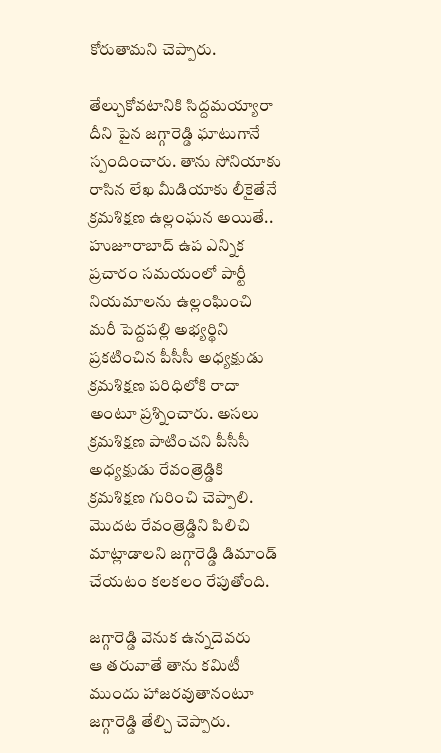కోరుతామని చెప్పారు.

తేల్చుకోవటానికి సిద్దమయ్యారా
దీని పైన జగ్గారెడ్డి ఘాటుగానే స్పందించారు. తాను సోనియాకు రాసిన లేఖ మీడియాకు లీకైతేనే క్రమశిక్షణ ఉల్లంఘన అయితే.. హుజూరాబాద్ ఉప ఎన్నిక ప్రచారం సమయంలో పార్టీ నియమాలను ఉల్లంఘించి మరీ పెద్దపల్లి అభ్యర్థిని ప్రకటించిన పీసీసీ అధ్యక్షుడు క్రమశిక్షణ పరిధిలోకి రాదా అంటూ ప్రశ్నించారు. అసలు క్రమశిక్షణ పాటించని పీసీసీ అధ్యక్షుడు రేవంత్రెడ్డికి క్రమశిక్షణ గురించి చెప్పాలి. మొదట రేవంత్రెడ్డిని పిలిచి మాట్లాడాలని జగ్గారెడ్డి డిమాండ్ చేయటం కలకలం రేపుతోంది.

జగ్గారెడ్డి వెనుక ఉన్నదెవరు
ఆ తరువాతే తాను కమిటీ ముందు హాజరవుతానంటూ జగ్గారెడ్డి తేల్చి చెప్పారు.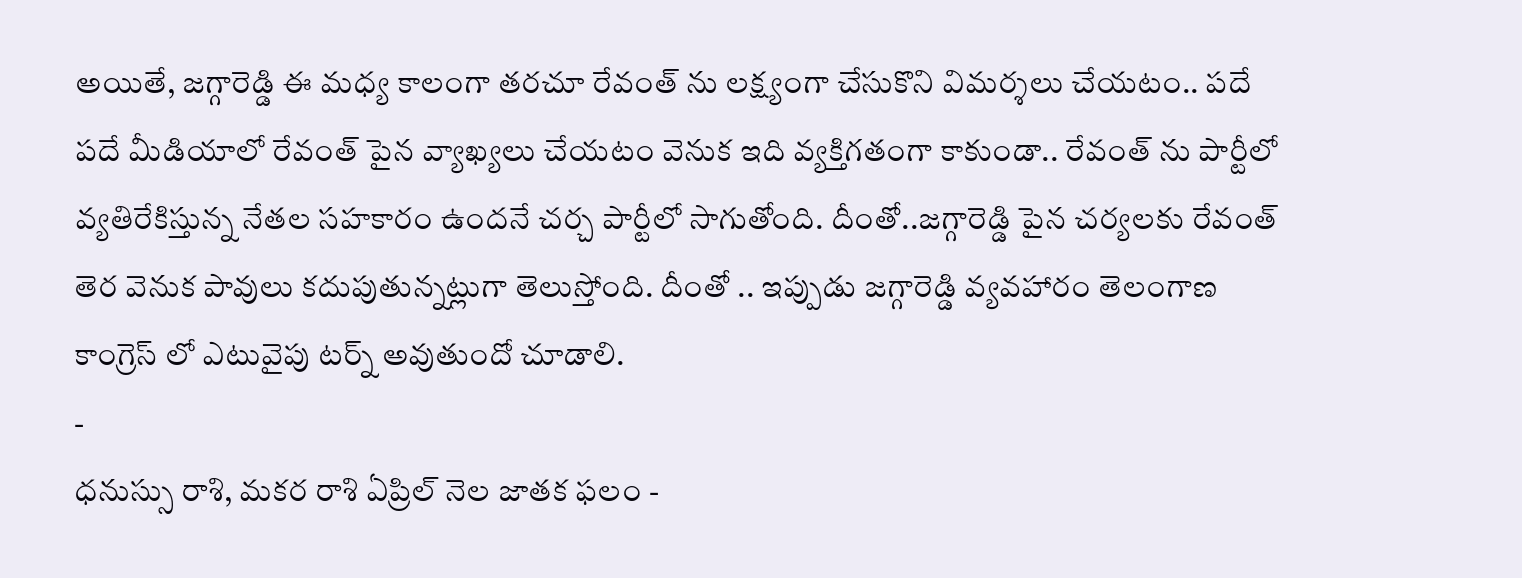అయితే, జగ్గారెడ్డి ఈ మధ్య కాలంగా తరచూ రేవంత్ ను లక్ష్యంగా చేసుకొని విమర్శలు చేయటం.. పదే పదే మీడియాలో రేవంత్ పైన వ్యాఖ్యలు చేయటం వెనుక ఇది వ్యక్తిగతంగా కాకుండా.. రేవంత్ ను పార్టీలో వ్యతిరేకిస్తున్న నేతల సహకారం ఉందనే చర్చ పార్టీలో సాగుతోంది. దీంతో..జగ్గారెడ్డి పైన చర్యలకు రేవంత్ తెర వెనుక పావులు కదుపుతున్నట్లుగా తెలుస్తోంది. దీంతో .. ఇప్పుడు జగ్గారెడ్డి వ్యవహారం తెలంగాణ కాంగ్రెస్ లో ఎటువైపు టర్న్ అవుతుందో చూడాలి.
-
ధనుస్సు రాశి, మకర రాశి ఏప్రిల్ నెల జాతక ఫలం -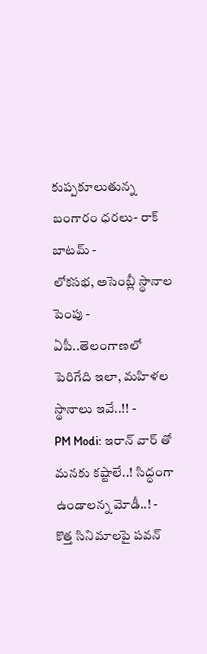కుప్పకూలుతున్న బంగారం ధరలు- రాక్ బాటమ్ -
లోకసభ, అసెంబ్లీ స్థానాల పెంపు - ఏపీ..తెలంగాణలో పెరిగేది ఇలా, మహిళల స్థానాలు ఇవే..!! -
PM Modi: ఇరాన్ వార్ తో మనకు కష్టాలే..! సిద్ధంగా ఉండాలన్న మోడీ..! -
కొత్త సినిమాలపై పవన్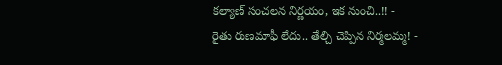కల్యాణ్ సంచలన నిర్ణయం, ఇక నుంచి..!! -
రైతు రుణమాఫీ లేదు.. తేల్చి చెప్పిన నిర్మలమ్మ! -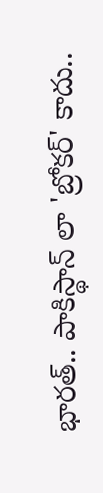భారత్.. పాకిస్థాన్ లా 'బ్రోకర్' కాదు..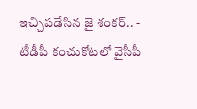ఇచ్చిపడేసిన జై శంకర్.. -
టీడీపీ కంచుకోటలో వైసీపీ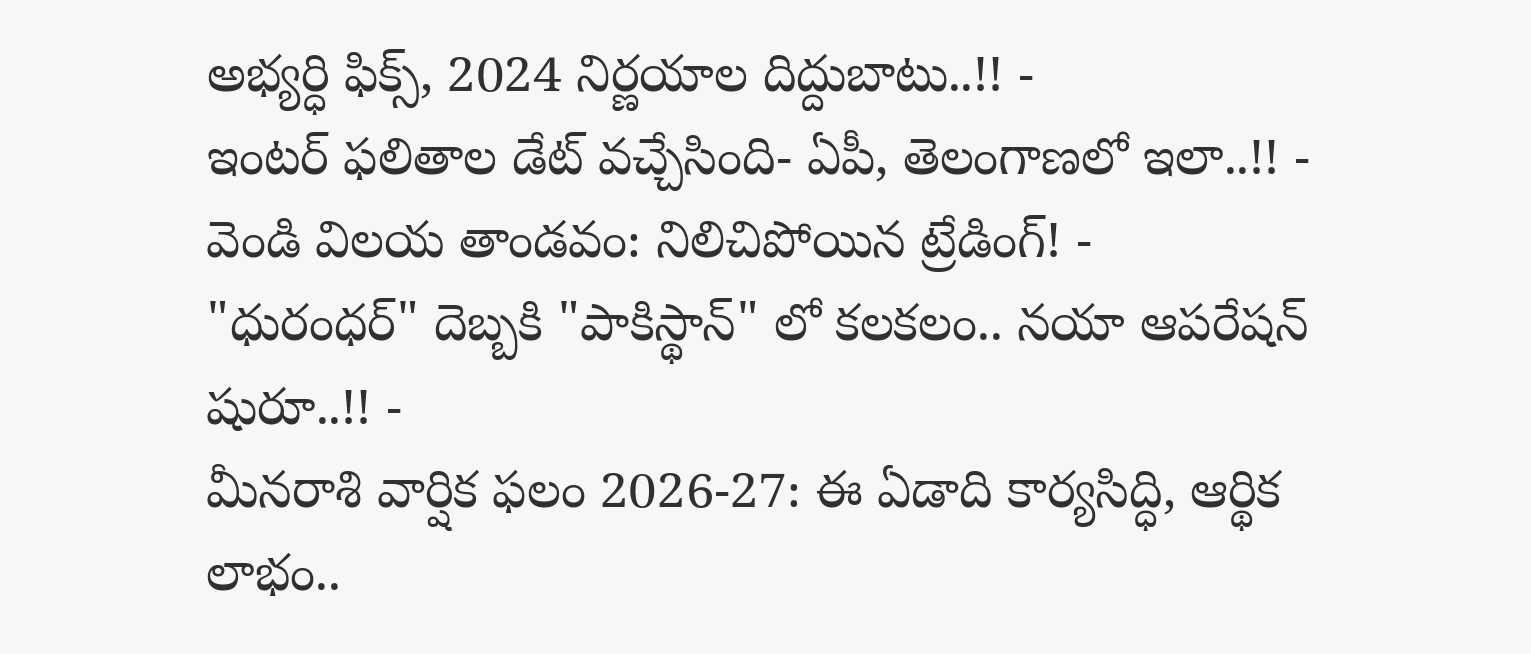అభ్యర్ధి ఫిక్స్, 2024 నిర్ణయాల దిద్దుబాటు..!! -
ఇంటర్ ఫలితాల డేట్ వచ్చేసింది- ఏపీ, తెలంగాణలో ఇలా..!! -
వెండి విలయ తాండవం: నిలిచిపోయిన ట్రేడింగ్! -
"ధురంధర్" దెబ్బకి "పాకిస్థాన్" లో కలకలం.. నయా ఆపరేషన్ షురూ..!! -
మీనరాశి వార్షిక ఫలం 2026-27: ఈ ఏడాది కార్యసిద్ధి, ఆర్థిక లాభం..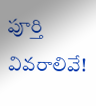పూర్తి వివరాలివే!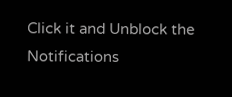Click it and Unblock the Notifications